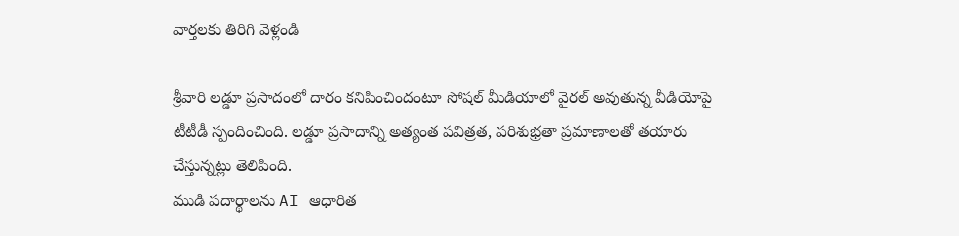వార్తలకు తిరిగి వెళ్లండి

శ్రీవారి లడ్డూ ప్రసాదంలో దారం కనిపించిందంటూ సోషల్ మీడియాలో వైరల్ అవుతున్న వీడియోపై టీటీడీ స్పందించింది. లడ్డూ ప్రసాదాన్ని అత్యంత పవిత్రత, పరిశుభ్రతా ప్రమాణాలతో తయారు చేస్తున్నట్లు తెలిపింది.
ముడి పదార్థాలను AI ఆధారిత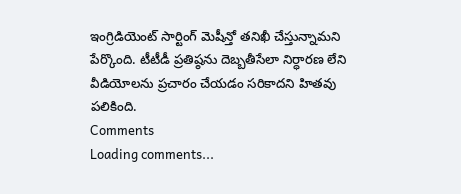ఇంగ్రిడియెంట్ సార్టింగ్ మెషీన్తో తనిఖీ చేస్తున్నామని పేర్కొంది. టీటీడీ ప్రతిష్ఠను దెబ్బతీసేలా నిర్ధారణ లేని వీడియోలను ప్రచారం చేయడం సరికాదని హితవు పలికింది.
Comments
Loading comments...